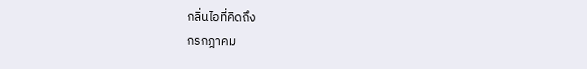กลิ่นไอที่คิดถึง
กรกฎาคม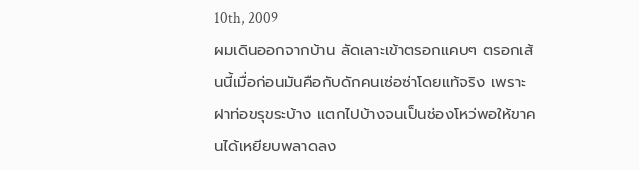10th, 2009
ผมเดินออกจากบ้าน ลัดเลาะเข้าตรอกแคบๆ ตรอกเส้นนี้เมื่อก่อนมันคือกับดักคนเซ่อซ่าโดยแท้จริง เพราะฝาท่อขรุขระบ้าง แตกไปบ้างจนเป็นช่องโหว่พอให้ขาคนได้เหยียบพลาดลง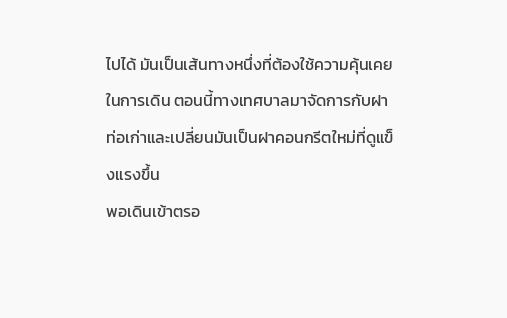ไปได้ มันเป็นเส้นทางหนึ่งที่ต้องใช้ความคุ้นเคยในการเดิน ตอนนี้ทางเทศบาลมาจัดการกับฝาท่อเก่าและเปลี่ยนมันเป็นฝาคอนกรีตใหม่ที่ดูแข็งแรงขึ้น
พอเดินเข้าตรอ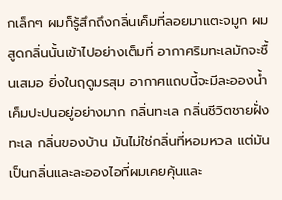กเล็กๆ ผมก็รู้สึกถึงกลิ่นเค็มที่ลอยมาแตะจมูก ผมสูดกลิ่นนั้นเข้าไปอย่างเต็มที่ อากาศริมทะเลมักจะชื้นเสมอ ยิ่งในฤดูมรสุม อากาศแถบนี้จะมีละอองน้ำเค็มปะปนอยู่อย่างมาก กลิ่นทะเล กลิ่นชีวิตชายฝั่งทะเล กลิ่นของบ้าน มันไม่ใช่กลิ่นที่หอมหวล แต่มันเป็นกลิ่นและละอองไอที่ผมเคยคุ้นและ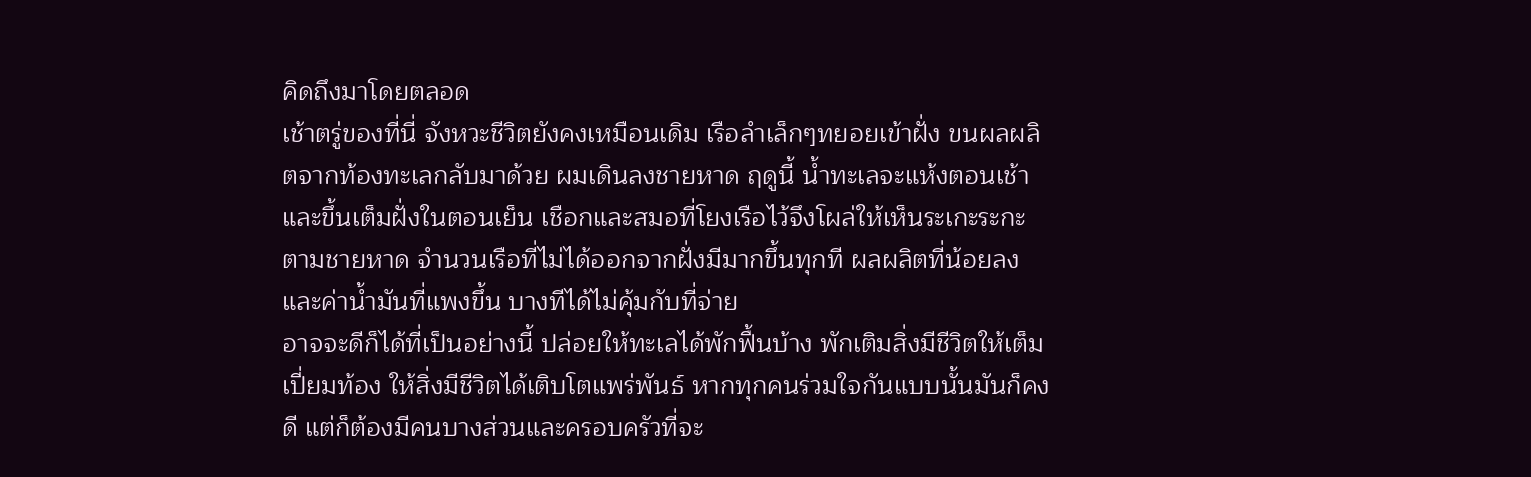คิดถึงมาโดยตลอด
เช้าตรู่ของที่นี่ จังหวะชีวิตยังคงเหมือนเดิม เรือลำเล็กๆทยอยเข้าฝั่ง ขนผลผลิตจากท้องทะเลกลับมาด้วย ผมเดินลงชายหาด ฤดูนี้ น้ำทะเลจะแห้งตอนเช้าและขึ้นเต็มฝั่งในตอนเย็น เชือกและสมอที่โยงเรือไว้จึงโผล่ให้เห็นระเกะระกะตามชายหาด จำนวนเรือที่ไม่ได้ออกจากฝั่งมีมากขึ้นทุกที ผลผลิตที่น้อยลงและค่าน้ำมันที่แพงขึ้น บางทีได้ไม่คุ้มกับที่จ่าย
อาจจะดีก็ได้ที่เป็นอย่างนี้ ปล่อยให้ทะเลได้พักฟื้นบ้าง พักเติมสิ่งมีชีวิตให้เต็มเปี่ยมท้อง ให้สิ่งมีชีวิตได้เติบโตแพร่พันธ์ หากทุกคนร่วมใจกันแบบนั้นมันก็คงดี แต่ก็ต้องมีคนบางส่วนและครอบครัวที่จะ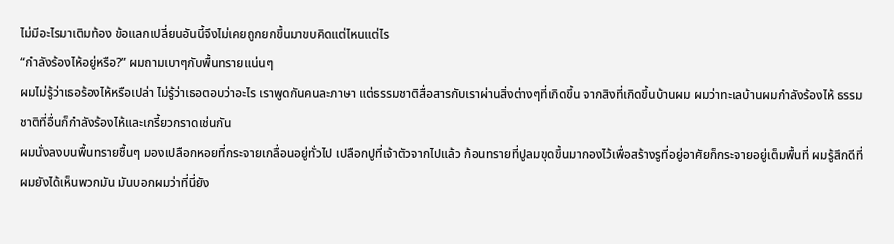ไม่มีอะไรมาเติมท้อง ข้อแลกเปลี่ยนอันนี้จึงไม่เคยถูกยกขึ้นมาขบคิดแต่ไหนแต่ไร
“กำลังร้องไห้อยู่หรือ?” ผมถามเบาๆกับพื้นทรายแน่นๆ
ผมไม่รู้ว่าเธอร้องไห้หรือเปล่า ไม่รู้ว่าเธอตอบว่าอะไร เราพูดกันคนละภาษา แต่ธรรมชาติสื่อสารกับเราผ่านสิ่งต่างๆที่เกิดขึ้น จากสิงที่เกิดขึ้นบ้านผม ผมว่าทะเลบ้านผมกำลังร้องไห้ ธรรมชาติที่อื่นก็กำลังร้องไห้และเกรี้ยวกราดเช่นกัน
ผมนั่งลงบนพื้นทรายชื้นๆ มองเปลือกหอยที่กระจายเกลื่อนอยู่ทั่วไป เปลือกปูที่เจ้าตัวจากไปแล้ว ก้อนทรายที่ปูลมขุดขึ้นมากองไว้เพื่อสร้างรูที่อยู่อาศัยก็กระจายอยู่เต็มพื้นที่ ผมรู้สึกดีที่ผมยังได้เห็นพวกมัน มันบอกผมว่าที่นี่ยัง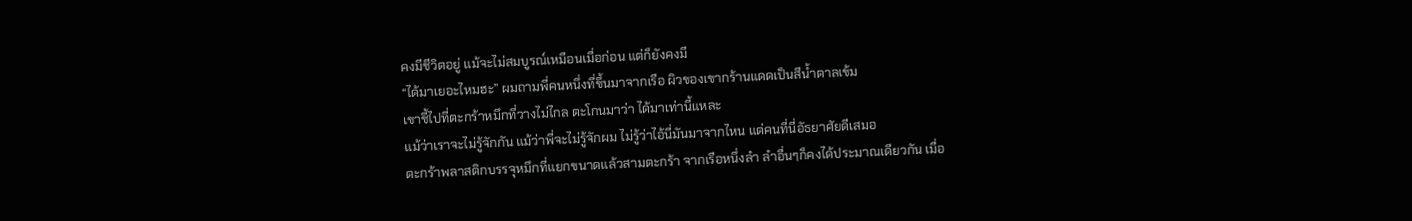คงมีชีวิตอยู่ แม้จะไม่สมบูรณ์เหมือนเมื่อก่อน แต่ก็ยังคงมี
“ได้มาเยอะไหมฮะ” ผมถามพี่คนหนึ่งที่ขึ้นมาจากเรือ ผิวของเขากร้านแดดเป็นสีน้ำตาลเข้ม
เขาชี้ไปที่ตะกร้าหมึกที่วางไม่ไกล ตะโกนมาว่า ได้มาเท่านี้แหละ
แม้ว่าเราจะไม่รู้จักกัน แม้ว่าพี่จะไม่รู้จักผม ไม่รู้ว่าไอ้นี่มันมาจากไหน แต่คนที่นี่อัธยาศัยดีเสมอ
ตะกร้าพลาสติกบรรจุหมึกที่แยกขนาดแล้วสามตะกร้า จากเรือหนึ่งลำ ลำอื่นๆก็คงได้ประมาณเดียวกัน เมื่อ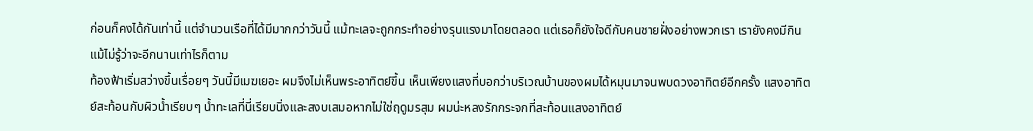ก่อนก็คงได้กันเท่านี้ แต่จำนวนเรือที่ได้มีมากกว่าวันนี้ แม้ทะเลจะถูกกระทำอย่างรุนแรงมาโดยตลอด แต่เธอก็ยังใจดีกับคนชายฝั่งอย่างพวกเรา เรายังคงมีกิน แม้ไม่รู้ว่าจะอีกนานเท่าไรก็ตาม
ท้องฟ้าเริ่มสว่างขึ้นเรื่อยๆ วันนี้มีเมฆเยอะ ผมจึงไม่เห็นพระอาทิตย์ขึ้น เห็นเพียงแสงที่บอกว่าบริเวณบ้านของผมได้หมุนมาจนพบดวงอาทิตย์อีกครั้ง แสงอาทิตย์สะท้อนกับผิวน้ำเรียบๆ น้ำทะเลที่นี่เรียบนิ่งและสงบเสมอหากไม่ใช่ฤดูมรสุม ผมน่ะหลงรักกระจกที่สะท้อนแสงอาทิตย์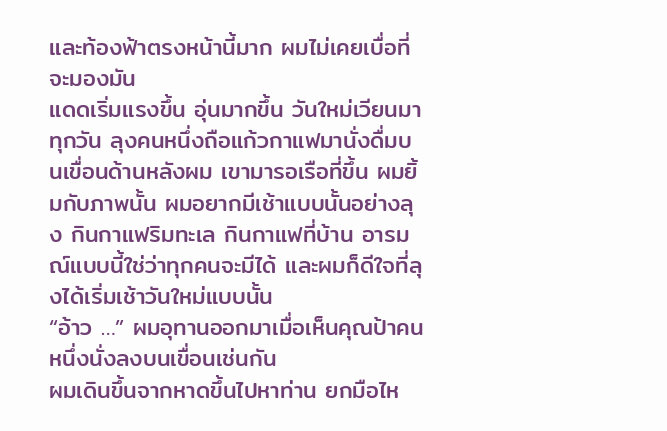และท้องฟ้าตรงหน้านี้มาก ผมไม่เคยเบื่อที่จะมองมัน
แดดเริ่มแรงขึ้น อุ่นมากขึ้น วันใหม่เวียนมาทุกวัน ลุงคนหนึ่งถือแก้วกาแฟมานั่งดื่มบนเขื่อนด้านหลังผม เขามารอเรือที่ขึ้น ผมยิ้มกับภาพนั้น ผมอยากมีเช้าแบบนั้นอย่างลุง กินกาแฟริมทะเล กินกาแฟที่บ้าน อารมณ์แบบนี้ใช่ว่าทุกคนจะมีได้ และผมก็ดีใจที่ลุงได้เริ่มเช้าวันใหม่แบบนั้น
“อ้าว …” ผมอุทานออกมาเมื่อเห็นคุณป้าคนหนึ่งนั่งลงบนเขื่อนเช่นกัน
ผมเดินขึ้นจากหาดขึ้นไปหาท่าน ยกมือไห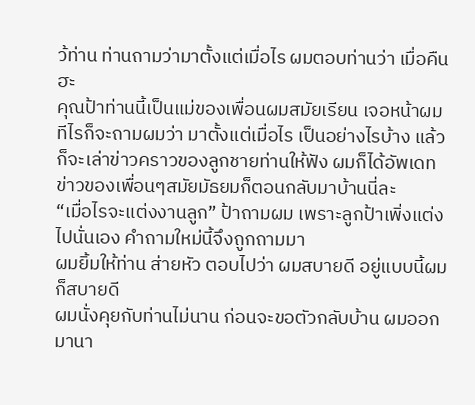ว้ท่าน ท่านถามว่ามาตั้งแต่เมื่อไร ผมตอบท่านว่า เมื่อคืนฮะ
คุณป้าท่านนี้เป็นแม่ของเพื่อนผมสมัยเรียน เจอหน้าผมทีไรก็จะถามผมว่า มาตั้งแต่เมื่อไร เป็นอย่างไรบ้าง แล้วก็จะเล่าข่าวคราวของลูกชายท่านให้ฟัง ผมก็ได้อัพเดทข่าวของเพื่อนๆสมัยมัธยมก็ตอนกลับมาบ้านนี่ละ
“เมื่อไรจะแต่งงานลูก” ป้าถามผม เพราะลูกป้าเพิ่งแต่งไปนั่นเอง คำถามใหม่นี้จึงถูกถามมา
ผมยิ้มให้ท่าน ส่ายหัว ตอบไปว่า ผมสบายดี อยู่แบบนี้ผมก็สบายดี
ผมนั่งคุยกับท่านไม่นาน ก่อนจะขอตัวกลับบ้าน ผมออกมานา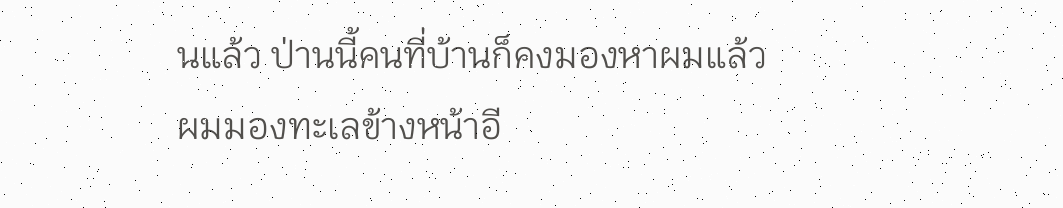นแล้ว ป่านนี้คนที่บ้านก็คงมองหาผมแล้ว
ผมมองทะเลข้างหน้าอี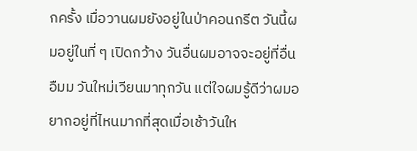กครั้ง เมื่อวานผมยังอยู่ในป่าคอนกรีต วันนี้ผมอยู่ในที่ ๆ เปิดกว้าง วันอื่นผมอาจจะอยู่ที่อื่น
อืมม วันใหม่เวียนมาทุกวัน แต่ใจผมรู้ดีว่าผมอยากอยู่ที่ไหนมากที่สุดเมื่อเช้าวันให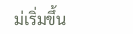ม่เริ่มขึ้น